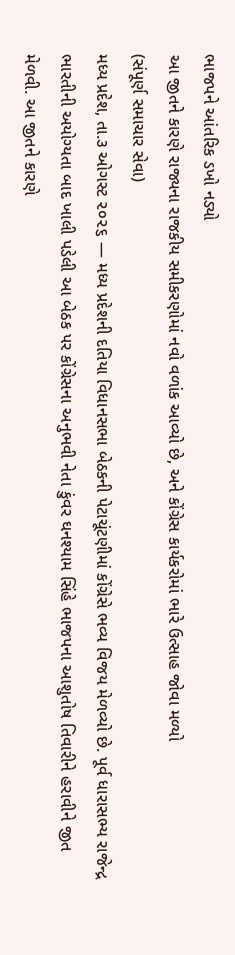ભાજપને આંતરિક ડખો નડ્યો
આ જીતને કારણે રાજ્યના રાજકીય સમીકરણોમાં નવો વળાંક આવ્યો છે, અને કોંગ્રેસ કાર્યકરોમાં ભારે ઉત્સાહ જોવા મળ્યો
(સંપૂર્ણ સમાચાર સેવા)
મધ્ય પ્રદેશ, તા.૩ ઓગસ્ટ ૨૦૨૬ — મધ્ય પ્રદેશની દતિયા વિધાનસભા બેઠકની પેટાચૂંટણીમાં કોંગ્રેસે ભવ્ય વિજય મેળવ્યો છે. પૂર્વ ધારાસભ્ય રાજેન્દ્ર ભારતીની અયોગ્યતા બાદ ખાલી પડેલી આ બેઠક પર કોંગ્રેસના અનુભવી નેતા કુંવર ઘનશ્યામ સિંહે ભાજપના આશુતોષ તિવારીને હરાવીને જીત મેળવી. આ જીતને કારણે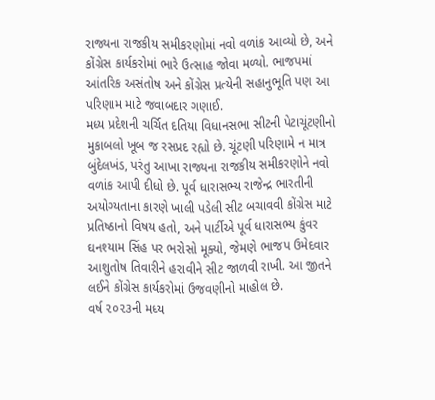રાજ્યના રાજકીય સમીકરણોમાં નવો વળાંક આવ્યો છે, અને કોંગ્રેસ કાર્યકરોમાં ભારે ઉત્સાહ જોવા મળ્યો. ભાજપમાં આંતરિક અસંતોષ અને કોંગ્રેસ પ્રત્યેની સહાનુભૂતિ પણ આ પરિણામ માટે જવાબદાર ગણાઈ.
મધ્ય પ્રદેશની ચર્ચિત દતિયા વિધાનસભા સીટની પેટાચૂંટણીનો મુકાબલો ખૂબ જ રસપ્રદ રહ્યો છે. ચૂંટણી પરિણામે ન માત્ર બુંદેલખંડ, પરંતુ આખા રાજ્યના રાજકીય સમીકરણોને નવો વળાંક આપી દીધો છે. પૂર્વ ધારાસભ્ય રાજેન્દ્ર ભારતીની અયોગ્યતાના કારણે ખાલી પડેલી સીટ બચાવવી કોંગ્રેસ માટે પ્રતિષ્ઠાનો વિષય હતો, અને પાર્ટીએ પૂર્વ ધારાસભ્ય કુંવર ઘનશ્યામ સિંહ પર ભરોસો મૂક્યો, જેમણે ભાજપ ઉમેદવાર આશુતોષ તિવારીને હરાવીને સીટ જાળવી રાખી. આ જીતને લઈને કોંગ્રેસ કાર્યકરોમાં ઉજવણીનો માહોલ છે.
વર્ષ ૨૦૨૩ની મધ્ય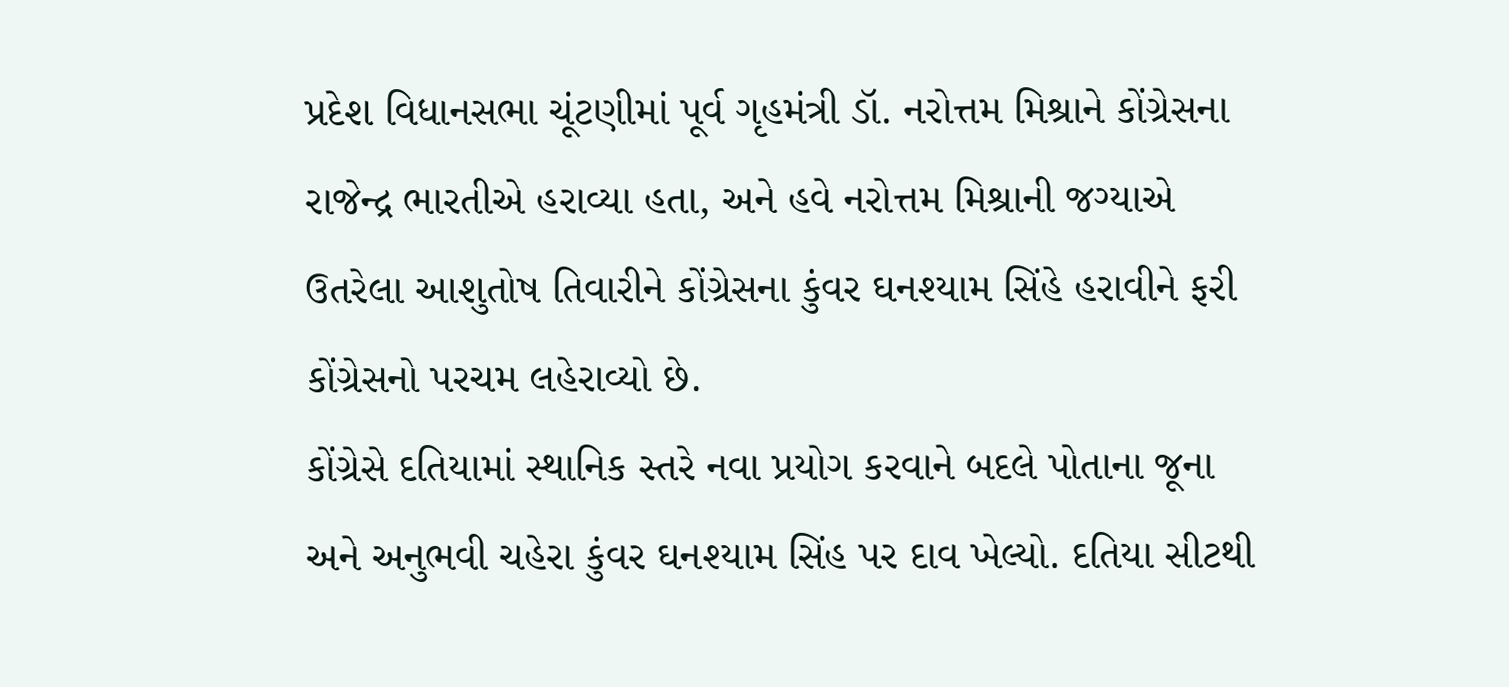પ્રદેશ વિધાનસભા ચૂંટણીમાં પૂર્વ ગૃહમંત્રી ડૉ. નરોત્તમ મિશ્રાને કોંગ્રેસના રાજેન્દ્ર ભારતીએ હરાવ્યા હતા, અને હવે નરોત્તમ મિશ્રાની જગ્યાએ ઉતરેલા આશુતોષ તિવારીને કોંગ્રેસના કુંવર ઘનશ્યામ સિંહે હરાવીને ફરી કોંગ્રેસનો પરચમ લહેરાવ્યો છે.
કોંગ્રેસે દતિયામાં સ્થાનિક સ્તરે નવા પ્રયોગ કરવાને બદલે પોતાના જૂના અને અનુભવી ચહેરા કુંવર ઘનશ્યામ સિંહ પર દાવ ખેલ્યો. દતિયા સીટથી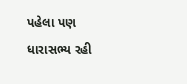પહેલા પણ ધારાસભ્ય રહી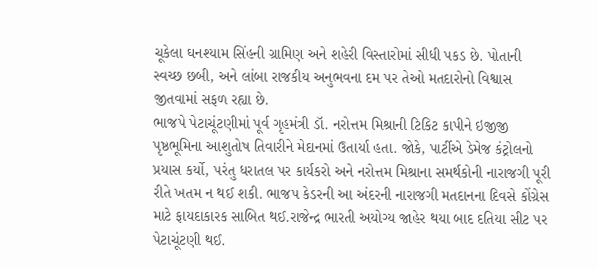ચૂકેલા ઘનશ્યામ સિંહની ગ્રામિણ અને શહેરી વિસ્તારોમાં સીધી પકડ છે. પોતાની સ્વચ્છ છબી, અને લાંબા રાજકીય અનુભવના દમ પર તેઓ મતદારોનો વિશ્વાસ જીતવામાં સફળ રહ્યા છે.
ભાજપે પેટાચૂંટણીમાં પૂર્વ ગૃહમંત્રી ડૉ. નરોત્તમ મિશ્રાની ટિકિટ કાપીને ઇજીજી પૃષ્ઠભૂમિના આશુતોષ તિવારીને મેદાનમાં ઉતાર્યા હતા. જોકે, પાર્ટીએ ડેમેજ કંટ્રોલનો પ્રયાસ કર્યો, પરંતુ ધરાતલ પર કાર્યકરો અને નરોત્તમ મિશ્રાના સમર્થકોની નારાજગી પૂરી રીતે ખતમ ન થઈ શકી. ભાજપ કેડરની આ અંદરની નારાજગી મતદાનના દિવસે કોંગ્રેસ માટે ફાયદાકારક સાબિત થઈ.રાજેન્દ્ર ભારતી અયોગ્ય જાહેર થયા બાદ દતિયા સીટ પર પેટાચૂંટણી થઈ.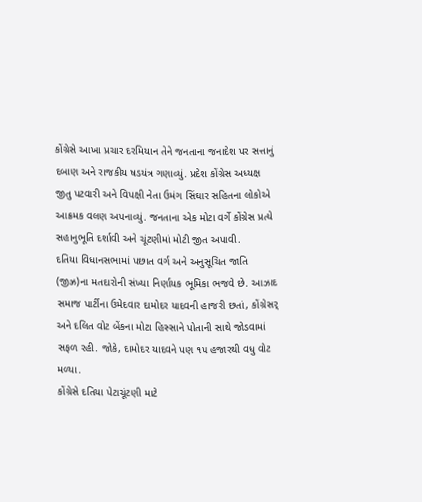કોંગ્રેસે આખા પ્રચાર દરમિયાન તેને જનતાના જનાદેશ પર સત્તાનું દબાણ અને રાજકીય ષડયંત્ર ગણાવ્યું. પ્રદેશ કોંગ્રેસ અધ્યક્ષ જીતુ પટવારી અને વિપક્ષી નેતા ઉમંગ સિંઘાર સહિતના લોકોએ આક્રમક વલણ અપનાવ્યું. જનતાના એક મોટા વર્ગે કોંગ્રેસ પ્રત્યે સહાનુભૂતિ દર્શાવી અને ચૂંટણીમાં મોટી જીત અપાવી.
દતિયા વિધાનસભામાં પછાત વર્ગ અને અનુસૂચિત જાતિ (જીઝ્ર)ના મતદારોની સંખ્યા નિર્ણાયક ભૂમિકા ભજવે છે. આઝાદ સમાજ પાર્ટીના ઉમેદવાર દામોદર યાદવની હાજરી છતાં, કોંગ્રેસર્ અને દલિત વોટ બેંકના મોટા હિસ્સાને પોતાની સાથે જોડવામાં સફળ રહી. જોકે, દામોદર યાદવને પણ ૧૫ હજારથી વધુ વોટ મળ્યા.
કોંગ્રેસે દતિયા પેટાચૂંટણી માટે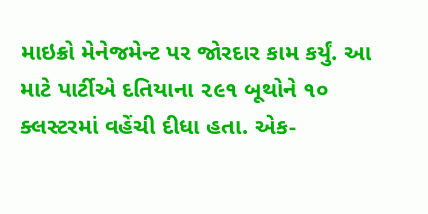માઇક્રો મેનેજમેન્ટ પર જોરદાર કામ કર્યું. આ માટે પાર્ટીએ દતિયાના ૨૯૧ બૂથોને ૧૦ ક્લસ્ટરમાં વહેંચી દીધા હતા. એક-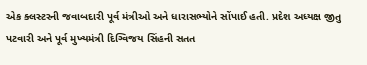એક ક્લસ્ટરની જવાબદારી પૂર્વ મંત્રીઓ અને ધારાસભ્યોને સોંપાઈ હતી. પ્રદેશ અધ્યક્ષ જીતુ પટવારી અને પૂર્વ મુખ્યમંત્રી દિગ્વિજય સિંહની સતત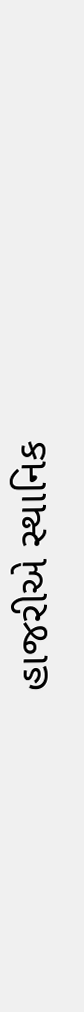હાજરીએ સ્થાનિક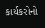કાર્યકરોનો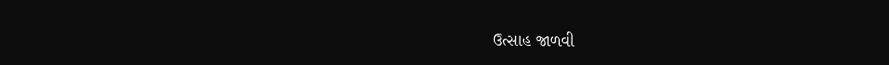ઉત્સાહ જાળવી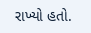રાખ્યો હતો.